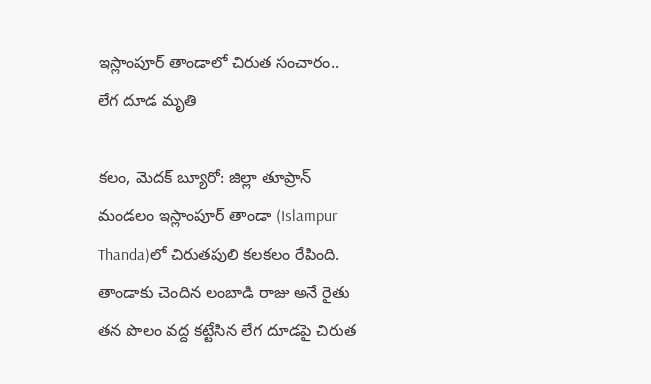ఇస్లాంపూర్ తాండాలో చిరుత సంచారం.. లేగ దూడ మృతి

కలం, మెదక్ బ్యూరో: జిల్లా తూప్రాన్ మండలం ఇస్లాంపూర్ తాండా (Islampur Thanda)లో చిరుతపులి కలకలం రేపింది. తాండాకు చెందిన లంబాడి రాజు అనే రైతు తన పొలం వద్ద కట్టేసిన లేగ దూడపై చిరుత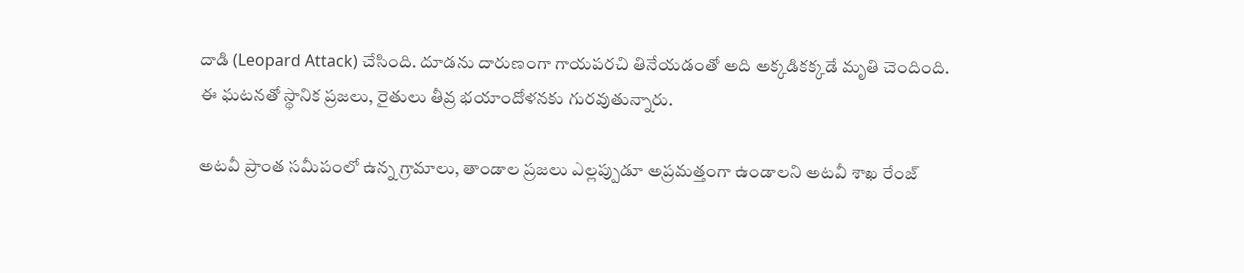దాడి (Leopard Attack) చేసింది. దూడను దారుణంగా గాయపరచి తినేయడంతో అది అక్కడికక్కడే మృతి చెందింది. ఈ ఘటనతో స్థానిక ప్రజలు, రైతులు తీవ్ర భయాందోళనకు గురవుతున్నారు.

అటవీ ప్రాంత సమీపంలో ఉన్న గ్రామాలు, తాండాల ప్రజలు ఎల్లప్పుడూ అప్రమత్తంగా ఉండాలని అటవీ శాఖ రేంజ్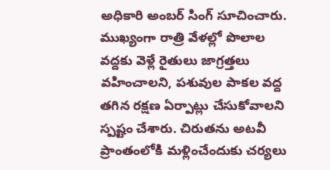అధికారి అంబర్ సింగ్ సూచించారు. ముఖ్యంగా రాత్రి వేళల్లో పొలాల వద్దకు వెళ్లే రైతులు జాగ్రత్తలు వహించాలని, పశువుల పాకల వద్ద తగిన రక్షణ ఏర్పాట్లు చేసుకోవాలని స్పష్టం చేశారు. చిరుతను అటవీ ప్రాంతంలోకి మళ్లించేందుకు చర్యలు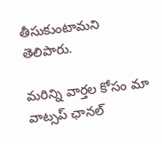తీసుకుంటామని తెలిపారు.

మ‌రిన్ని వార్త‌ల కోసం మా వాట్స‌ప్ ఛాన‌ల్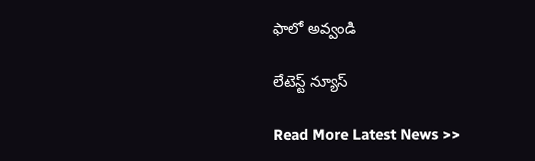ఫాలో అవ్వండి

లేటెస్ట్ న్యూస్‌

Read More Latest News >>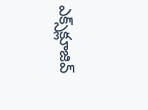ఎక్స్‌క్లూజివ్‌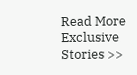Read More Exclusive Stories >>